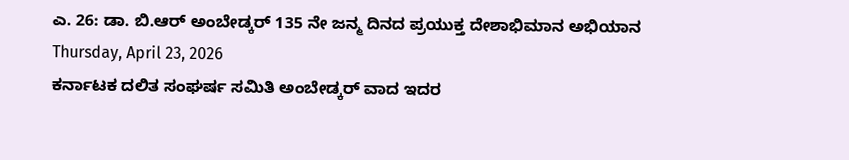ಎ. 26: ಡಾ. ಬಿ.ಆರ್ ಅಂಬೇಡ್ಕರ್ 135 ನೇ ಜನ್ಮ ದಿನದ ಪ್ರಯುಕ್ತ ದೇಶಾಭಿಮಾನ ಅಭಿಯಾನ
Thursday, April 23, 2026
ಕರ್ನಾಟಕ ದಲಿತ ಸಂಘರ್ಷ ಸಮಿತಿ ಅಂಬೇಡ್ಕರ್ ವಾದ ಇದರ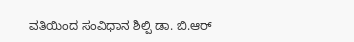ವತಿಯಿಂದ ಸಂವಿಧಾನ ಶಿಲ್ಪಿ ಡಾ. ಬಿ.ಆರ್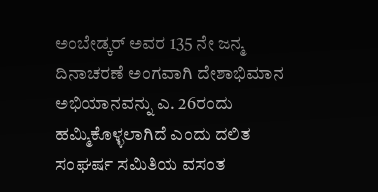ಅಂಬೇಡ್ಕರ್ ಅವರ 135 ನೇ ಜನ್ಮ ದಿನಾಚರಣೆ ಅಂಗವಾಗಿ ದೇಶಾಭಿಮಾನ ಅಭಿಯಾನವನ್ನು ಎ. 26ರಂದು ಹಮ್ಮಿಕೊಳ್ಳಲಾಗಿದೆ ಎಂದು ದಲಿತ ಸಂಘರ್ಷ ಸಮಿತಿಯ ವಸಂತ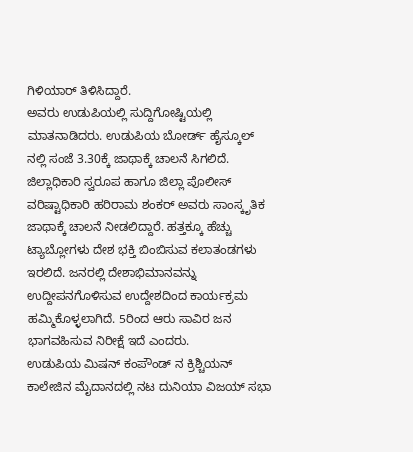ಗಿಳಿಯಾರ್ ತಿಳಿಸಿದ್ದಾರೆ.
ಅವರು ಉಡುಪಿಯಲ್ಲಿ ಸುದ್ದಿಗೋಷ್ಟಿಯಲ್ಲಿ ಮಾತನಾಡಿದರು. ಉಡುಪಿಯ ಬೋರ್ಡ್ ಹೈಸ್ಕೂಲ್ ನಲ್ಲಿ ಸಂಜೆ 3.30ಕ್ಕೆ ಜಾಥಾಕ್ಕೆ ಚಾಲನೆ ಸಿಗಲಿದೆ. ಜಿಲ್ಲಾಧಿಕಾರಿ ಸ್ವರೂಪ ಹಾಗೂ ಜಿಲ್ಲಾ ಪೊಲೀಸ್ ವರಿಷ್ಟಾಧಿಕಾರಿ ಹರಿರಾಮ ಶಂಕರ್ ಅವರು ಸಾಂಸ್ಕೃತಿಕ ಜಾಥಾಕ್ಕೆ ಚಾಲನೆ ನೀಡಲಿದ್ದಾರೆ. ಹತ್ತಕ್ಕೂ ಹೆಚ್ಚು ಟ್ಯಾಬ್ಲೋಗಳು ದೇಶ ಭಕ್ತಿ ಬಿಂಬಿಸುವ ಕಲಾತಂಡಗಳು ಇರಲಿದೆ. ಜನರಲ್ಲಿ ದೇಶಾಭಿಮಾನವನ್ನು ಉದ್ದೀಪನಗೊಳಿಸುವ ಉದ್ದೇಶದಿಂದ ಕಾರ್ಯಕ್ರಮ ಹಮ್ಮಿಕೊಳ್ಳಲಾಗಿದೆ. 5ರಿಂದ ಆರು ಸಾವಿರ ಜನ ಭಾಗವಹಿಸುವ ನಿರೀಕ್ಷೆ ಇದೆ ಎಂದರು.
ಉಡುಪಿಯ ಮಿಷನ್ ಕಂಪೌಂಡ್ ನ ಕ್ರಿಶ್ಚಿಯನ್ ಕಾಲೇಜಿನ ಮೈದಾನದಲ್ಲಿ ನಟ ದುನಿಯಾ ವಿಜಯ್ ಸಭಾ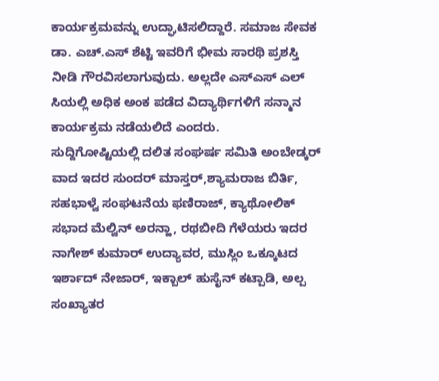ಕಾರ್ಯಕ್ರಮವನ್ನು ಉದ್ಘಾಟಿಸಲಿದ್ದಾರೆ. ಸಮಾಜ ಸೇವಕ ಡಾ. ಎಚ್.ಎಸ್ ಶೆಟ್ಟಿ ಇವರಿಗೆ ಭೀಮ ಸಾರಥಿ ಪ್ರಶಸ್ತಿ ನೀಡಿ ಗೌರವಿಸಲಾಗುವುದು. ಅಲ್ಲದೇ ಎಸ್ಎಸ್ ಎಲ್ ಸಿಯಲ್ಲಿ ಅಧಿಕ ಅಂಕ ಪಡೆದ ವಿದ್ಯಾರ್ಥಿಗಳಿಗೆ ಸನ್ಮಾನ ಕಾರ್ಯಕ್ರಮ ನಡೆಯಲಿದೆ ಎಂದರು.
ಸುದ್ದಿಗೋಷ್ಟಿಯಲ್ಲಿ ದಲಿತ ಸಂಘರ್ಷ ಸಮಿತಿ ಅಂಬೇಡ್ಕರ್ ವಾದ ಇದರ ಸುಂದರ್ ಮಾಸ್ತರ್,ಶ್ಯಾಮರಾಜ ಬಿರ್ತಿ, ಸಹಭಾಳ್ವೆ ಸಂಘಟನೆಯ ಫಣಿರಾಜ್, ಕ್ಯಾಥೋಲಿಕ್ ಸಭಾದ ಮೆಲ್ವಿನ್ ಅರನ್ಹಾ, ರಥಬೀದಿ ಗೆಳೆಯರು ಇದರ ನಾಗೇಶ್ ಕುಮಾರ್ ಉದ್ಯಾವರ, ಮುಸ್ಲಿಂ ಒಕ್ಕೂಟದ ಇರ್ಶಾದ್ ನೇಜಾರ್, ಇಕ್ಬಾಲ್ ಹುಸೈನ್ ಕಟ್ಪಾಡಿ, ಅಲ್ಪ ಸಂಖ್ಯಾತರ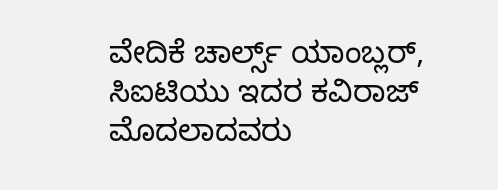ವೇದಿಕೆ ಚಾರ್ಲ್ಸ್ ಯಾಂಬ್ಲರ್, ಸಿಐಟಿಯು ಇದರ ಕವಿರಾಜ್ ಮೊದಲಾದವರು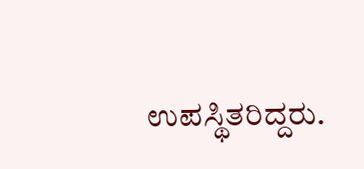ಉಪಸ್ಥಿತರಿದ್ದರು.